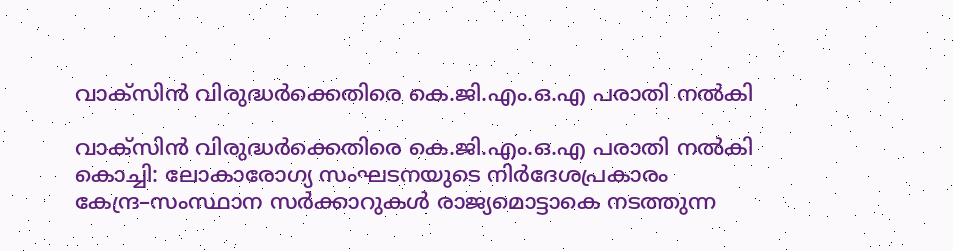വാക്സിൻ വിരുദ്ധർക്കെതിരെ കെ.ജി.എം.ഒ.എ പരാതി നൽകി

വാക്സിൻ വിരുദ്ധർക്കെതിരെ കെ.ജി.എം.ഒ.എ പരാതി നൽകി കൊച്ചി: ലോകാരോഗ്യ സംഘടനയുടെ നിര്‍ദേശപ്രകാരം കേന്ദ്ര–സംസ്ഥാന സര്‍ക്കാറുകള്‍ രാജ്യമൊട്ടാകെ നടത്തുന്ന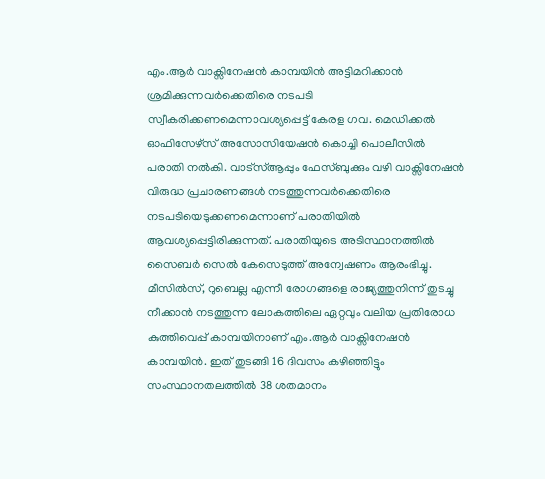എം.ആര്‍ വാക്സിനേഷന്‍ കാമ്പയിന്‍ അട്ടിമറിക്കാന്‍ ശ്രമിക്കുന്നവര്‍ക്കെതിരെ നടപടി സ്വീകരിക്കണമെന്നാവശ്യപ്പെട്ട് കേരള ഗവ. മെഡിക്കല്‍ ഓഫിസേഴ്സ് അസോസിയേഷന്‍ കൊച്ചി പൊലീസില്‍ പരാതി നല്‍കി. വാട്സ്ആപ്പും ഫേസ്ബുക്കും വഴി വാക്സിനേഷന്‍ വിരുദ്ധ പ്രചാരണങ്ങള്‍ നടത്തുന്നവര്‍ക്കെതിരെ നടപടിയെടുക്കണമെന്നാണ് പരാതിയില്‍ ആവശ്യപ്പെട്ടിരിക്കുന്നത്. പരാതിയുടെ അടിസ്ഥാനത്തില്‍ സൈബര്‍ സെല്‍ കേസെടുത്ത് അന്വേഷണം ആരംഭിച്ചു. മീസില്‍സ്, റുബെല്ല എന്നീ രോഗങ്ങളെ രാജ്യത്തുനിന്ന് തുടച്ചു നീക്കാൻ നടത്തുന്ന ലോകത്തിലെ ഏറ്റവും വലിയ പ്രതിരോധ കുത്തിവെപ്പ് കാമ്പയിനാണ് എം.ആര്‍ വാക്സിനേഷന്‍ കാമ്പയിന്‍. ഇത് തുടങ്ങി 16 ദിവസം കഴിഞ്ഞിട്ടും സംസ്ഥാനതലത്തില്‍ 38 ശതമാനം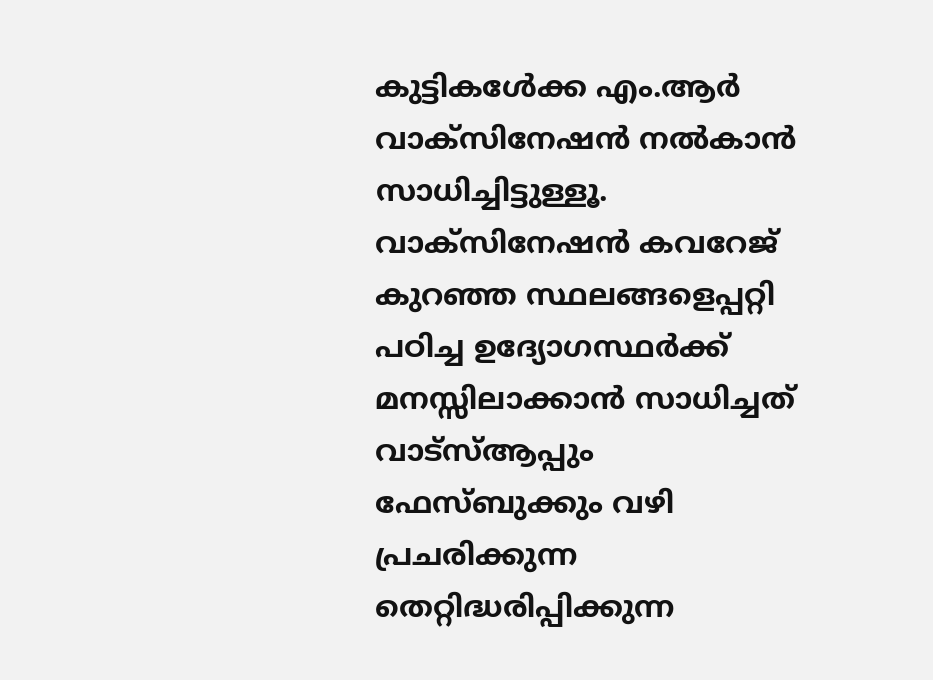കുട്ടികൾേക്ക എം.ആര്‍ വാക്സിനേഷന്‍ നല്‍കാന്‍ സാധിച്ചിട്ടുള്ളൂ. വാക്സിനേഷന്‍ കവറേജ് കുറഞ്ഞ സ്ഥലങ്ങളെപ്പറ്റി പഠിച്ച ഉദ്യോഗസ്ഥര്‍ക്ക് മനസ്സിലാക്കാന്‍ സാധിച്ചത് വാട്സ്ആപ്പും ഫേസ്ബുക്കും വഴി പ്രചരിക്കുന്ന തെറ്റിദ്ധരിപ്പിക്കുന്ന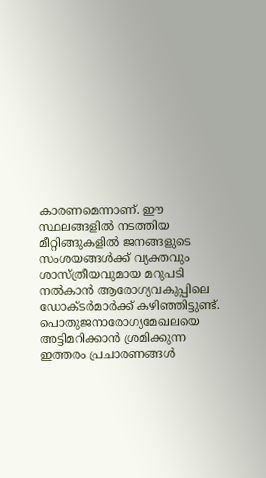കാരണമെന്നാണ്. ഈ സ്ഥലങ്ങളില്‍ നടത്തിയ മീറ്റിങ്ങുകളില്‍ ജനങ്ങളുടെ സംശയങ്ങള്‍ക്ക് വ്യക്തവും ശാസ്ത്രീയവുമായ മറുപടി നല്‍കാന്‍ ആരോഗ്യവകുപ്പിലെ ഡോക്ടര്‍മാര്‍ക്ക് കഴിഞ്ഞിട്ടുണ്ട്. പൊതുജനാരോഗ്യമേഖലയെ അട്ടിമറിക്കാന്‍ ശ്രമിക്കുന്ന ഇത്തരം പ്രചാരണങ്ങള്‍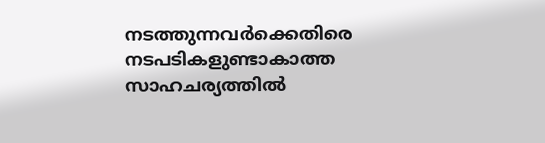നടത്തുന്നവര്‍ക്കെതിരെ നടപടികളുണ്ടാകാത്ത സാഹചര്യത്തില്‍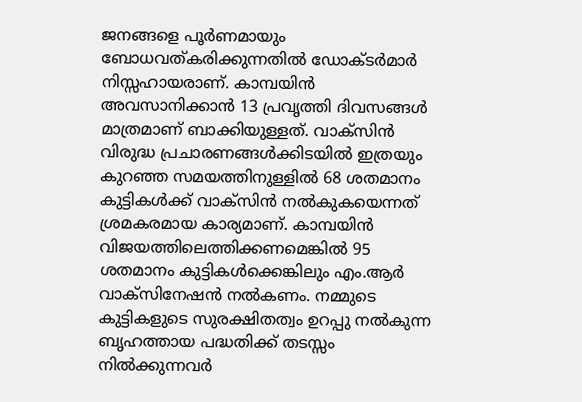ജനങ്ങളെ പൂര്‍ണമായും ബോധവത്കരിക്കുന്നതില്‍ ഡോക്ടര്‍മാര്‍ നിസ്സഹായരാണ്. കാമ്പയിന്‍ അവസാനിക്കാന്‍ 13 പ്രവൃത്തി ദിവസങ്ങള്‍ മാത്രമാണ് ബാക്കിയുള്ളത്. വാക്സിന്‍ വിരുദ്ധ പ്രചാരണങ്ങള്‍ക്കിടയില്‍ ഇത്രയും കുറഞ്ഞ സമയത്തിനുള്ളില്‍ 68 ശതമാനം കുട്ടികള്‍ക്ക് വാക്സിന്‍ നല്‍കുകയെന്നത് ശ്രമകരമായ കാര്യമാണ്. കാമ്പയിന്‍ വിജയത്തിലെത്തിക്കണമെങ്കില്‍ 95 ശതമാനം കുട്ടികള്‍ക്കെങ്കിലും എം.ആര്‍ വാക്സിനേഷന്‍ നല്‍കണം. നമ്മുടെ കുട്ടികളുടെ സുരക്ഷിതത്വം ഉറപ്പു നല്‍കുന്ന ബൃഹത്തായ പദ്ധതിക്ക് തടസ്സം നില്‍ക്കുന്നവര്‍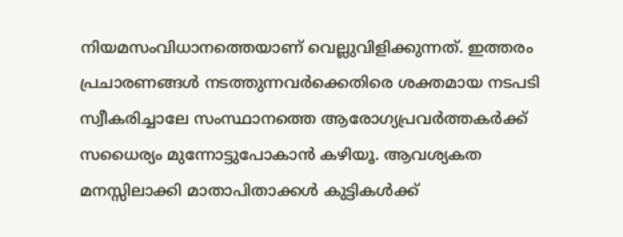നിയമസംവിധാനത്തെയാണ് വെല്ലുവിളിക്കുന്നത്. ഇത്തരം പ്രചാരണങ്ങള്‍ നടത്തുന്നവര്‍ക്കെതിരെ ശക്തമായ നടപടി സ്വീകരിച്ചാലേ സംസ്ഥാനത്തെ ആരോഗ്യപ്രവര്‍ത്തകര്‍ക്ക് സധൈര്യം മുന്നോട്ടുപോകാന്‍ കഴിയൂ. ആവശ്യകത മനസ്സിലാക്കി മാതാപിതാക്കള്‍ കുട്ടികള്‍ക്ക്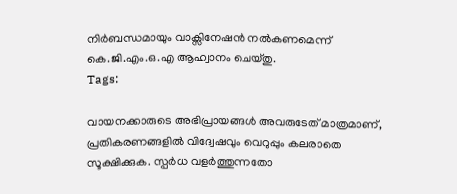നിര്‍ബന്ധമായും വാക്സിനേഷന്‍ നല്‍കണമെന്ന് കെ.ജി.എം.ഒ.എ ആഹ്വാനം ചെയ്തു.
Tags:

വായനക്കാരുടെ അഭിപ്രായങ്ങള്‍ അവരുടേത് മാത്രമാണ്, പ്രതികരണങ്ങളിൽ വിദ്വേഷവും വെറുപ്പും കലരാതെ സൂക്ഷിക്കുക. സ്പർധ വളർത്തുന്നതോ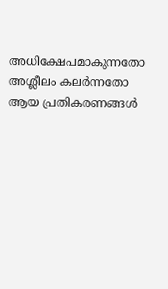അധിക്ഷേപമാകുന്നതോ അശ്ലീലം കലർന്നതോ ആയ പ്രതികരണങ്ങൾ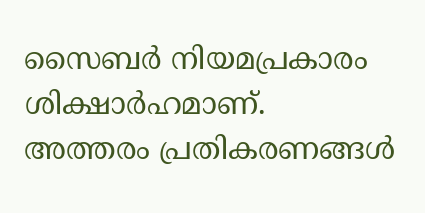സൈബർ നിയമപ്രകാരം ശിക്ഷാർഹമാണ്. അത്തരം പ്രതികരണങ്ങൾ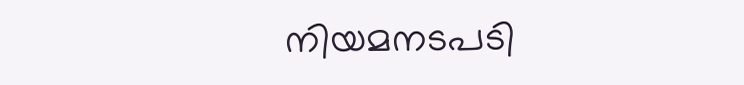നിയമനടപടി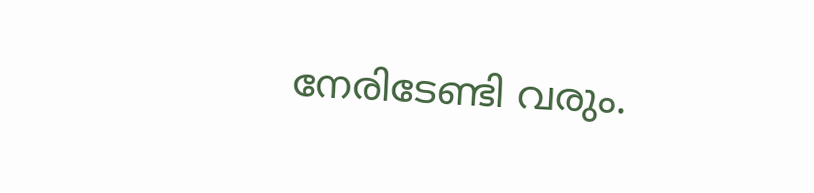നേരിടേണ്ടി വരും.